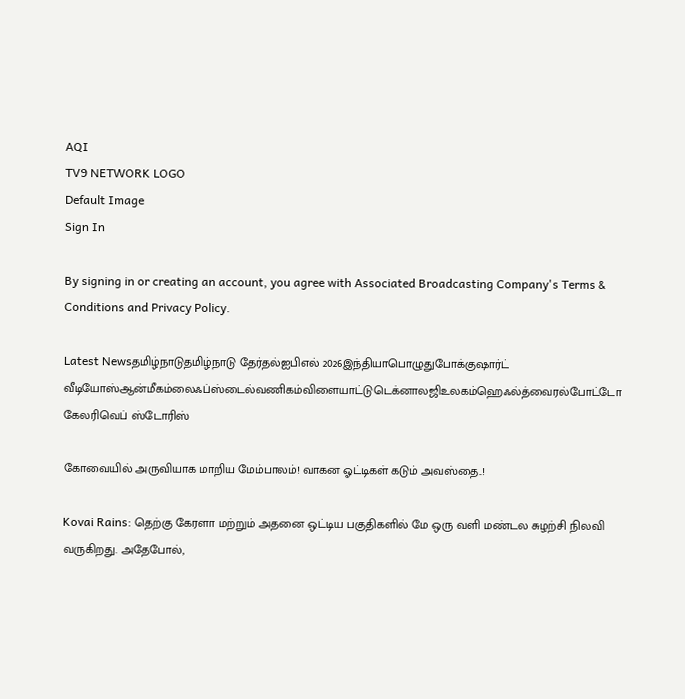AQI
TV9 NETWORK LOGO
Default Image
Sign In

By signing in or creating an account, you agree with Associated Broadcasting Company's Terms & Conditions and Privacy Policy.

Latest Newsதமிழ்நாடுதமிழ்நாடு தேர்தல்ஐபிஎல் 2026இந்தியாபொழுதுபோக்குஷார்ட் வீடியோஸ்ஆன்மீகம்லைஃப்ஸ்டைல்வணிகம்விளையாட்டுடெக்னாலஜிஉலகம்ஹெஃல்த்வைரல்போட்டோ கேலரிவெப் ஸ்டோரிஸ்

கோவையில் அருவியாக மாறிய மேம்பாலம்! வாகன ஓட்டிகள் கடும் அவஸ்தை..!

Kovai Rains: தெற்கு கேரளா மற்றும் அதனை ஒட்டிய பகுதிகளில் மே ஒரு வளி மண்டல சுழற்சி நிலவி வருகிறது. அதேபோல்,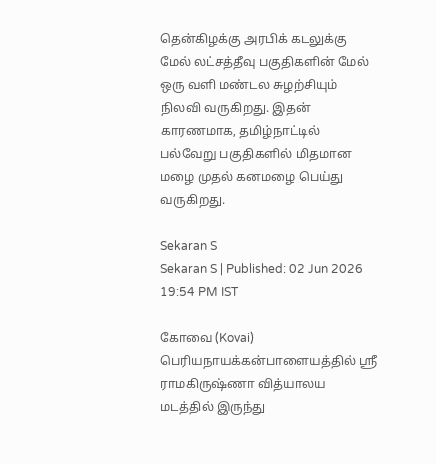தென்கிழக்கு அரபிக் கடலுக்கு மேல் லட்சத்தீவு பகுதிகளின் மேல் ஒரு வளி மண்டல சுழற்சியும் நிலவி வருகிறது. இதன் காரணமாக, தமிழ்நாட்டில் பல்வேறு பகுதிகளில் மிதமான மழை முதல் கனமழை பெய்து வருகிறது.

Sekaran S
Sekaran S | Published: 02 Jun 2026 19:54 PM IST

கோவை (Kovai) பெரியநாயக்கன்பாளையத்தில் ஸ்ரீ ராமகிருஷ்ணா வித்யாலய மடத்தில் இருந்து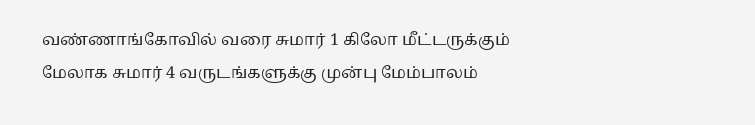வண்ணாங்கோவில் வரை சுமார் 1 கிலோ மீட்டருக்கும் மேலாக சுமார் 4 வருடங்களுக்கு முன்பு மேம்பாலம்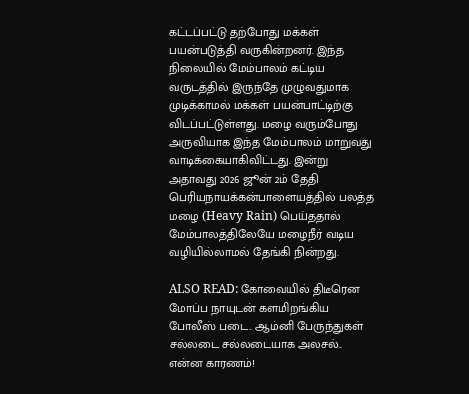கட்டப்பட்டு தற்போது மக்கள் பயன்படுத்தி வருகின்றனர். இந்த நிலையில் மேம்பாலம் கட்டிய வருடத்தில் இருந்தே முழுவதுமாக முடிக்காமல் மக்கள் பயன்பாட்டிற்கு விடப்பட்டுள்ளது. மழை வரும்போது அருவியாக இந்த மேம்பாலம் மாறுவது வாடிக்கையாகிவிட்டது. இன்று அதாவது 2026 ஜூன் 2ம் தேதி பெரியநாயக்கன்பாளையத்தில் பலத்த மழை (Heavy Rain) பெய்ததால் மேம்பாலத்திலேயே மழைநீர் வடிய வழியில்லாமல் தேங்கி நின்றது.

ALSO READ: கோவையில் திடீரென மோப்ப நாயுடன் களமிறங்கிய போலீஸ் படை.. ஆம்னி பேருந்துகள் சல்லடை சல்லடையாக அலசல்.. என்ன காரணம்!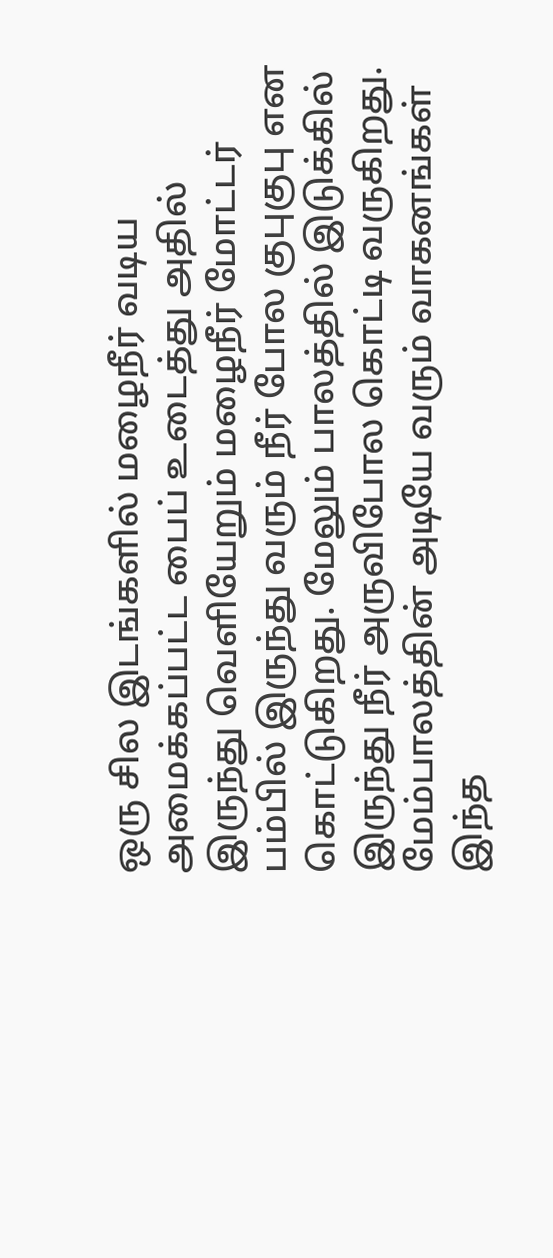ஒரு சில இடங்களில் மழைநீர் வடிய அமைக்கப்பட்ட பைப் உடைத்து அதில் இருந்து வெளியேறும் மழைநீர் மோட்டர் பம்பில் இருந்து வரும் நீர் போல குபுகுபு என கொட்டுகிறது. மேலும் பாலத்தில் இடுக்கில் இருந்து நீர் அருவிபோல கொட்டி வருகிறது. மேம்பாலத்தின் அடியே வரும் வாகனங்கள் இந்த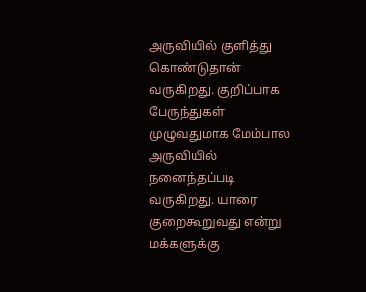அருவியில் குளித்து கொண்டுதான் வருகிறது. குறிப்பாக பேருந்துகள் முழுவதுமாக மேம்பால அருவியில் நனைந்தப்படி வருகிறது. யாரை குறைகூறுவது என்று மக்களுக்கு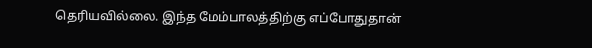தெரியவில்லை. இந்த மேம்பாலத்திற்கு எப்போதுதான்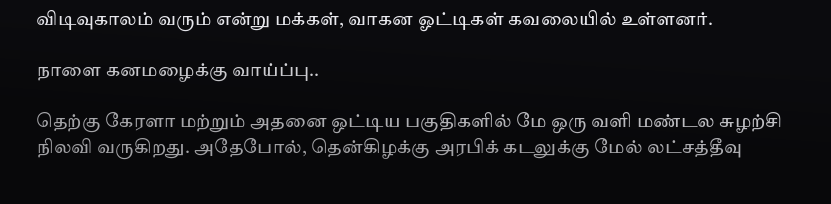விடிவுகாலம் வரும் என்று மக்கள், வாகன ஓட்டிகள் கவலையில் உள்ளனர்.

நாளை கனமழைக்கு வாய்ப்பு..

தெற்கு கேரளா மற்றும் அதனை ஒட்டிய பகுதிகளில் மே ஒரு வளி மண்டல சுழற்சி நிலவி வருகிறது. அதேபோல், தென்கிழக்கு அரபிக் கடலுக்கு மேல் லட்சத்தீவு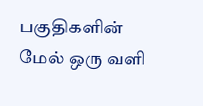பகுதிகளின் மேல் ஒரு வளி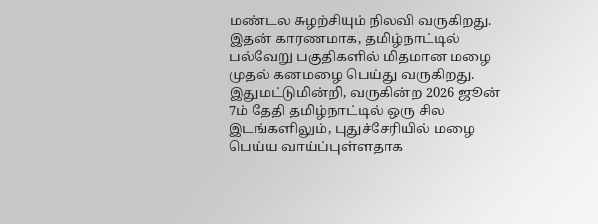மண்டல சுழற்சியும் நிலவி வருகிறது. இதன் காரணமாக, தமிழ்நாட்டில் பல்வேறு பகுதிகளில் மிதமான மழை முதல் கனமழை பெய்து வருகிறது. இதுமட்டுமின்றி, வருகின்ற 2026 ஜூன் 7ம் தேதி தமிழ்நாட்டில் ஒரு சில இடங்களிலும், புதுச்சேரியில் மழை பெய்ய வாய்ப்புள்ளதாக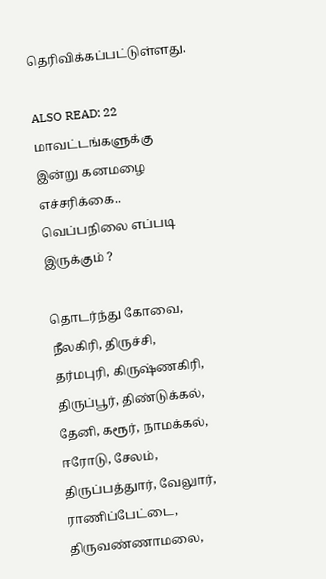தெரிவிக்கப்பட்டுள்ளது.

ALSO READ: 22 மாவட்டங்களுக்கு இன்று கனமழை எச்சரிக்கை.. வெப்பநிலை எப்படி இருக்கும் ?

தொடர்ந்து கோவை, நீலகிரி, திருச்சி, தர்மபுரி, கிருஷ்ணகிரி, திருப்பூர், திண்டுக்கல், தேனி, கரூர், நாமக்கல், ஈரோடு, சேலம், திருப்பத்துார், வேலுார், ராணிப்பேட்டை, திருவண்ணாமலை,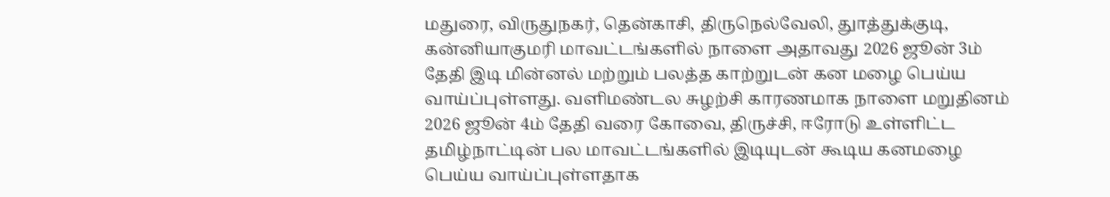மதுரை, விருதுநகர், தென்காசி, திருநெல்வேலி, துாத்துக்குடி, கன்னியாகுமரி மாவட்டங்களில் நாளை அதாவது 2026 ஜூன் 3ம் தேதி இடி மின்னல் மற்றும் பலத்த காற்றுடன் கன மழை பெய்ய வாய்ப்புள்ளது. வளிமண்டல சுழற்சி காரணமாக நாளை மறுதினம் 2026 ஜூன் 4ம் தேதி வரை கோவை, திருச்சி, ஈரோடு உள்ளிட்ட தமிழ்நாட்டின் பல மாவட்டங்களில் இடியுடன் கூடிய கனமழை பெய்ய வாய்ப்புள்ளதாக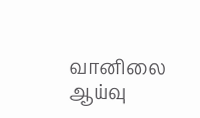வானிலை ஆய்வு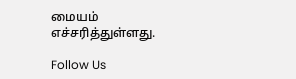மையம் எச்சரித்துள்ளது.

Follow Us